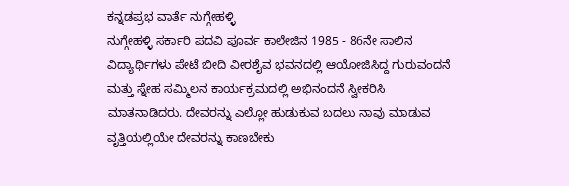ಕನ್ನಡಪ್ರಭ ವಾರ್ತೆ ನುಗ್ಗೇಹಳ್ಳಿ
ನುಗ್ಗೇಹಳ್ಳಿ ಸರ್ಕಾರಿ ಪದವಿ ಪೂರ್ವ ಕಾಲೇಜಿನ 1985 - 86ನೇ ಸಾಲಿನ ವಿದ್ಯಾರ್ಥಿಗಳು ಪೇಟೆ ಬೀದಿ ವೀರಶೈವ ಭವನದಲ್ಲಿ ಆಯೋಜಿಸಿದ್ದ ಗುರುವಂದನೆ ಮತ್ತು ಸ್ನೇಹ ಸಮ್ಮಿಲನ ಕಾರ್ಯಕ್ರಮದಲ್ಲಿ ಅಭಿನಂದನೆ ಸ್ವೀಕರಿಸಿ ಮಾತನಾಡಿದರು. ದೇವರನ್ನು ಎಲ್ಲೋ ಹುಡುಕುವ ಬದಲು ನಾವು ಮಾಡುವ ವೃತ್ತಿಯಲ್ಲಿಯೇ ದೇವರನ್ನು ಕಾಣಬೇಕು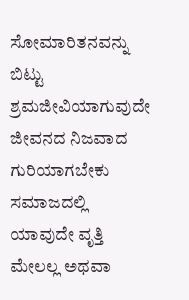ಸೋಮಾರಿತನವನ್ನು ಬಿಟ್ಟು ಶ್ರಮಜೀವಿಯಾಗುವುದೇ ಜೀವನದ ನಿಜವಾದ ಗುರಿಯಾಗಬೇಕು ಸಮಾಜದಲ್ಲಿ ಯಾವುದೇ ವೃತ್ತಿ ಮೇಲಲ್ಲ ಅಥವಾ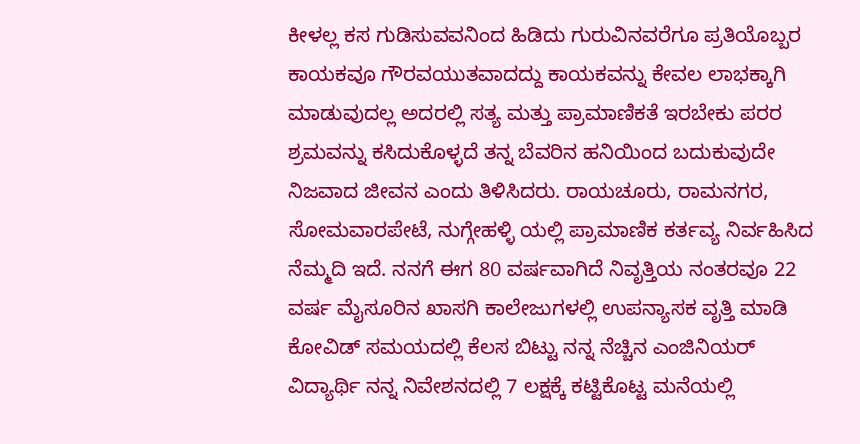ಕೀಳಲ್ಲ ಕಸ ಗುಡಿಸುವವನಿಂದ ಹಿಡಿದು ಗುರುವಿನವರೆಗೂ ಪ್ರತಿಯೊಬ್ಬರ ಕಾಯಕವೂ ಗೌರವಯುತವಾದದ್ದು ಕಾಯಕವನ್ನು ಕೇವಲ ಲಾಭಕ್ಕಾಗಿ ಮಾಡುವುದಲ್ಲ ಅದರಲ್ಲಿ ಸತ್ಯ ಮತ್ತು ಪ್ರಾಮಾಣಿಕತೆ ಇರಬೇಕು ಪರರ ಶ್ರಮವನ್ನು ಕಸಿದುಕೊಳ್ಳದೆ ತನ್ನ ಬೆವರಿನ ಹನಿಯಿಂದ ಬದುಕುವುದೇ ನಿಜವಾದ ಜೀವನ ಎಂದು ತಿಳಿಸಿದರು. ರಾಯಚೂರು, ರಾಮನಗರ, ಸೋಮವಾರಪೇಟೆ, ನುಗ್ಗೇಹಳ್ಳಿ ಯಲ್ಲಿ ಪ್ರಾಮಾಣಿಕ ಕರ್ತವ್ಯ ನಿರ್ವಹಿಸಿದ ನೆಮ್ಮದಿ ಇದೆ. ನನಗೆ ಈಗ 80 ವರ್ಷವಾಗಿದೆ ನಿವೃತ್ತಿಯ ನಂತರವೂ 22 ವರ್ಷ ಮೈಸೂರಿನ ಖಾಸಗಿ ಕಾಲೇಜುಗಳಲ್ಲಿ ಉಪನ್ಯಾಸಕ ವೃತ್ತಿ ಮಾಡಿ ಕೋವಿಡ್ ಸಮಯದಲ್ಲಿ ಕೆಲಸ ಬಿಟ್ಟು ನನ್ನ ನೆಚ್ಚಿನ ಎಂಜಿನಿಯರ್ ವಿದ್ಯಾರ್ಥಿ ನನ್ನ ನಿವೇಶನದಲ್ಲಿ 7 ಲಕ್ಷಕ್ಕೆ ಕಟ್ಟಿಕೊಟ್ಟ ಮನೆಯಲ್ಲಿ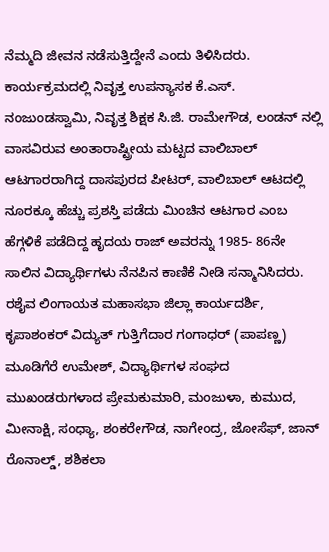ನೆಮ್ಮದಿ ಜೀವನ ನಡೆಸುತ್ತಿದ್ದೇನೆ ಎಂದು ತಿಳಿಸಿದರು. ಕಾರ್ಯಕ್ರಮದಲ್ಲಿ ನಿವೃತ್ತ ಉಪನ್ಯಾಸಕ ಕೆ.ಎಸ್. ನಂಜುಂಡಸ್ವಾಮಿ, ನಿವೃತ್ತ ಶಿಕ್ಷಕ ಸಿ.ಜಿ. ರಾಮೇಗೌಡ, ಲಂಡನ್ ನಲ್ಲಿ ವಾಸವಿರುವ ಅಂತಾರಾಷ್ಟ್ರೀಯ ಮಟ್ಟದ ವಾಲಿಬಾಲ್ ಆಟಗಾರರಾಗಿದ್ದ ದಾಸಪುರದ ಪೀಟರ್, ವಾಲಿಬಾಲ್ ಆಟದಲ್ಲಿ ನೂರಕ್ಕೂ ಹೆಚ್ಚು ಪ್ರಶಸ್ತಿ ಪಡೆದು ಮಿಂಚಿನ ಆಟಗಾರ ಎಂಬ ಹೆಗ್ಗಳಿಕೆ ಪಡೆದಿದ್ದ ಹೃದಯ ರಾಜ್ ಅವರನ್ನು 1985- 86ನೇ ಸಾಲಿನ ವಿದ್ಯಾರ್ಥಿಗಳು ನೆನಪಿನ ಕಾಣಿಕೆ ನೀಡಿ ಸನ್ಮಾನಿಸಿದರು. ರಶೈವ ಲಿಂಗಾಯತ ಮಹಾಸಭಾ ಜಿಲ್ಲಾ ಕಾರ್ಯದರ್ಶಿ, ಕೃಪಾಶಂಕರ್ ವಿದ್ಯುತ್ ಗುತ್ತಿಗೆದಾರ ಗಂಗಾಧರ್ (ಪಾಪಣ್ಣ) ಮೂಡಿಗೆರೆ ಉಮೇಶ್, ವಿದ್ಯಾರ್ಥಿಗಳ ಸಂಘದ ಮುಖಂಡರುಗಳಾದ ಪ್ರೇಮಕುಮಾರಿ, ಮಂಜುಳಾ, ಕುಮುದ, ಮೀನಾಕ್ಷಿ, ಸಂಧ್ಯಾ, ಶಂಕರೇಗೌಡ, ನಾಗೇಂದ್ರ, ಜೋಸೆಫ್, ಜಾನ್ ರೊನಾಲ್ಡ್, ಶಶಿಕಲಾ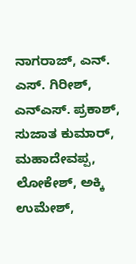ನಾಗರಾಜ್, ಎನ್. ಎಸ್. ಗಿರೀಶ್, ಎನ್ಎಸ್. ಪ್ರಕಾಶ್, ಸುಜಾತ ಕುಮಾರ್, ಮಹಾದೇವಪ್ಪ, ಲೋಕೇಶ್, ಅಕ್ಕಿ ಉಮೇಶ್,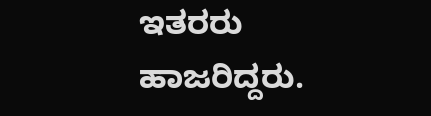ಇತರರು ಹಾಜರಿದ್ದರು.